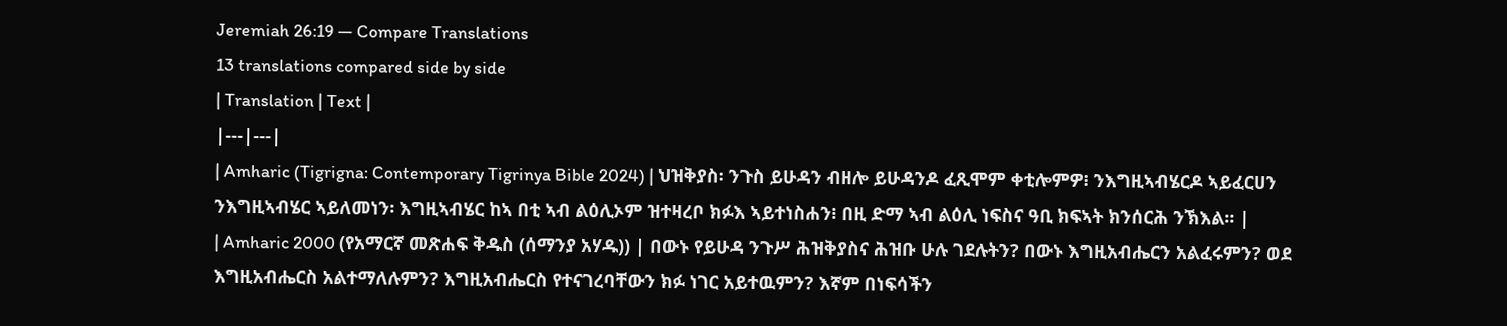Jeremiah 26:19 — Compare Translations
13 translations compared side by side
| Translation | Text |
|---|---|
| Amharic (Tigrigna: Contemporary Tigrinya Bible 2024) | ህዝቅያስ፡ ንጉስ ይሁዳን ብዘሎ ይሁዳንዶ ፈጺሞም ቀቲሎምዎ፧ ንእግዚኣብሄርዶ ኣይፈርሀን ንእግዚኣብሄር ኣይለመነን፡ እግዚኣብሄር ከኣ በቲ ኣብ ልዕሊኦም ዝተዛረቦ ክፉእ ኣይተነስሐን፧ በዚ ድማ ኣብ ልዕሊ ነፍስና ዓቢ ክፍኣት ክንሰርሕ ንኽእል። |
| Amharic 2000 (የአማርኛ መጽሐፍ ቅዱስ (ሰማንያ አሃዱ)) | በውኑ የይሁዳ ንጉሥ ሕዝቅያስና ሕዝቡ ሁሉ ገደሉትን? በውኑ እግዚአብሔርን አልፈሩምን? ወደ እግዚአብሔርስ አልተማለሉምን? እግዚአብሔርስ የተናገረባቸውን ክፉ ነገር አይተዉምን? እኛም በነፍሳችን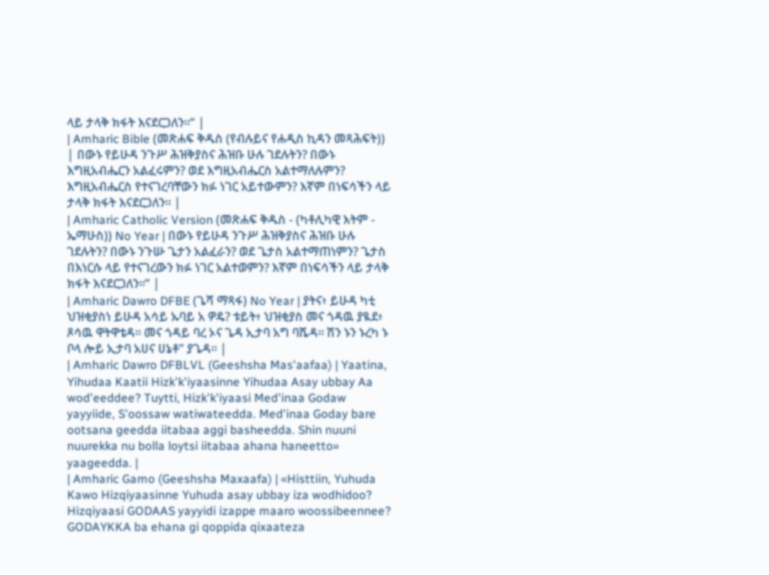ላይ ታላቅ ክፋት እናደርጋለን።” |
| Amharic Bible (መጽሐፍ ቅዱስ (የብሉይና የሐዲስ ኪዳን መጻሕፍት)) | በውኑ የይሁዳ ንጉሥ ሕዝቅያስና ሕዝቡ ሁሉ ገደሉትን? በውኑ እግዚአብሔርን አልፈሩምን? ወደ እግዚአብሔርስ አልተማለሉምን? እግዚአብሔርስ የተናገረባቸውን ክፉ ነገር አይተውምን? እኛም በነፍሳችን ላይ ታላቅ ክፋት እናደርጋለን። |
| Amharic Catholic Version (መጽሐፍ ቅዱስ - (ካቶሊካዊ እትም - ኤማሁስ)) No Year | በውኑ የይሁዳ ንጉሥ ሕዝቅያስና ሕዝቡ ሁሉ ገደሉትን? በውኑ ንጉሡ ጌታን አልፈራን? ወደ ጌታስ አልተማጠነምን? ጌታስ በእነርሱ ላይ የተናገረውን ክፉ ነገር አልተወምን? እኛም በነፍሳችን ላይ ታላቅ ክፋት እናደርጋለን።” |
| Amharic Dawro DFBE (ጌሻ ማጻፋ) No Year | ያትና፥ ይሁዳ ካቲ ህዝቂያስነ ይሁዳ አሳይ ኡባይ አ ዎዴ? ቱይት፥ ህዝቂያስ መና ጎዳዉ ያዪደ፥ ጾሳዉ ዋትዋቴዳ። መና ጎዳይ ባረ ኦና ጌዳ ኢታባ አግ ባሼዳ። ሽን ኑን ኑረካ ኑ ቦላ ሎይ ኢታባ አሀና ሀኔቶ” ያጌዳ። |
| Amharic Dawro DFBLVL (Geeshsha Mas'aafaa) | Yaatina, Yihudaa Kaatii Hizk'k'iyaasinne Yihudaa Asay ubbay Aa wod'eeddee? Tuytti, Hizk'k'iyaasi Med'inaa Godaw yayyiide, S'oossaw watiwateedda. Med'inaa Goday bare ootsana geedda iitabaa aggi basheedda. Shin nuuni nuurekka nu bolla loytsi iitabaa ahana haneetto» yaageedda. |
| Amharic Gamo (Geeshsha Maxaafa) | «Histtiin, Yuhuda Kawo Hizqiyaasinne Yuhuda asay ubbay iza wodhidoo? Hizqiyaasi GODAAS yayyidi izappe maaro woossibeennee? GODAYKKA ba ehana gi qoppida qixaateza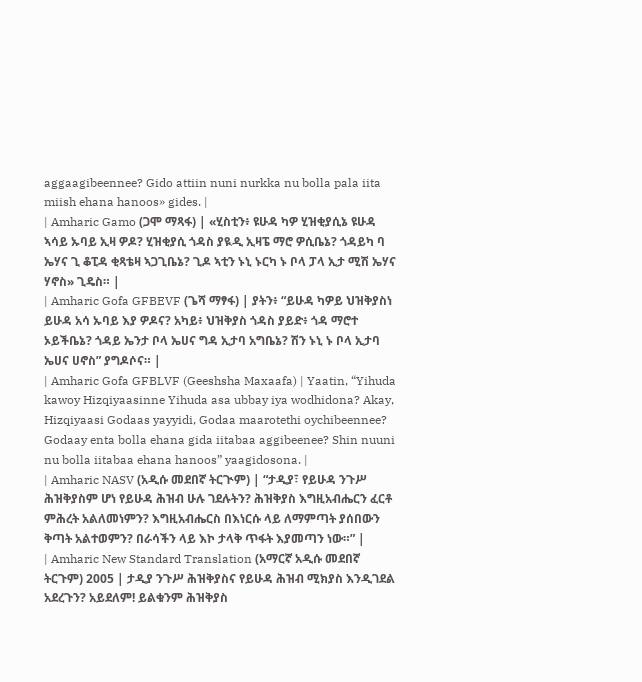aggaagibeennee? Gido attiin nuni nurkka nu bolla pala iita miish ehana hanoos» gides. |
| Amharic Gamo (ጋሞ ማጻፋ) | «ሂስቲን፥ ዩሁዳ ካዎ ሂዝቂያሲኔ ዩሁዳ ኣሳይ ኡባይ ኢዛ ዎዶ? ሂዝቂያሲ ጎዳስ ያዪዲ ኢዛፔ ማሮ ዎሲቤኔ? ጎዳይካ ባ ኤሃና ጊ ቆፒዳ ቂጻቴዛ ኣጋጊቤኔ? ጊዶ ኣቲን ኑኒ ኑርካ ኑ ቦላ ፓላ ኢታ ሚሽ ኤሃና ሃኖስ» ጊዴስ። |
| Amharic Gofa GFBEVF (ጌሻ ማፃፋ) | ያትን፥ “ይሁዳ ካዎይ ህዝቅያስነ ይሁዳ አሳ ኡባይ እያ ዎዶና? አካይ፥ ህዝቅያስ ጎዳስ ያይድ፥ ጎዳ ማሮተ ኦይችቤኔ? ጎዳይ ኤንታ ቦላ ኤሀና ግዳ ኢታባ አግቤኔ? ሽን ኑኒ ኑ ቦላ ኢታባ ኤሀና ሀኖስ” ያግዶሶና። |
| Amharic Gofa GFBLVF (Geeshsha Maxaafa) | Yaatin, “Yihuda kawoy Hizqiyaasinne Yihuda asa ubbay iya wodhidona? Akay, Hizqiyaasi Godaas yayyidi, Godaa maarotethi oychibeennee? Godaay enta bolla ehana gida iitabaa aggibeenee? Shin nuuni nu bolla iitabaa ehana hanoos” yaagidosona. |
| Amharic NASV (አዲሱ መደበኛ ትርጒም) | “ታዲያ፣ የይሁዳ ንጉሥ ሕዝቅያስም ሆነ የይሁዳ ሕዝብ ሁሉ ገደሉትን? ሕዝቅያስ እግዚአብሔርን ፈርቶ ምሕረት አልለመነምን? እግዚአብሔርስ በእነርሱ ላይ ለማምጣት ያሰበውን ቅጣት አልተወምን? በራሳችን ላይ እኮ ታላቅ ጥፋት እያመጣን ነው።” |
| Amharic New Standard Translation (አማርኛ አዲሱ መደበኛ ትርጉም) 2005 | ታዲያ ንጉሥ ሕዝቅያስና የይሁዳ ሕዝብ ሚክያስ እንዲገደል አደረጉን? አይደለም! ይልቁንም ሕዝቅያስ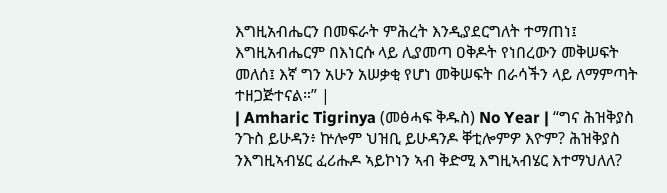እግዚአብሔርን በመፍራት ምሕረት እንዲያደርግለት ተማጠነ፤ እግዚአብሔርም በእነርሱ ላይ ሊያመጣ ዐቅዶት የነበረውን መቅሠፍት መለሰ፤ እኛ ግን አሁን አሠቃቂ የሆነ መቅሠፍት በራሳችን ላይ ለማምጣት ተዘጋጅተናል።” |
| Amharic Tigrinya (መፅሓፍ ቅዱስ) No Year | “ግና ሕዝቅያስ ንጉስ ይሁዳን፥ ኵሎም ህዝቢ ይሁዳንዶ ቐቲሎምዎ እዮም? ሕዝቅያስ ንእግዚኣብሄር ፈሪሑዶ ኣይኮነን ኣብ ቅድሚ እግዚኣብሄር እተማህለለ?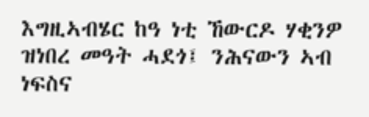እግዚኣብሄር ከዓ ነቲ ኸውርዶ ሃቂንዎ ዝነበረ መዓት ሓደጎ፤ ንሕናውን ኣብ ነፍስና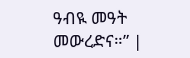ዓብዪ መዓት መውረድና።” |